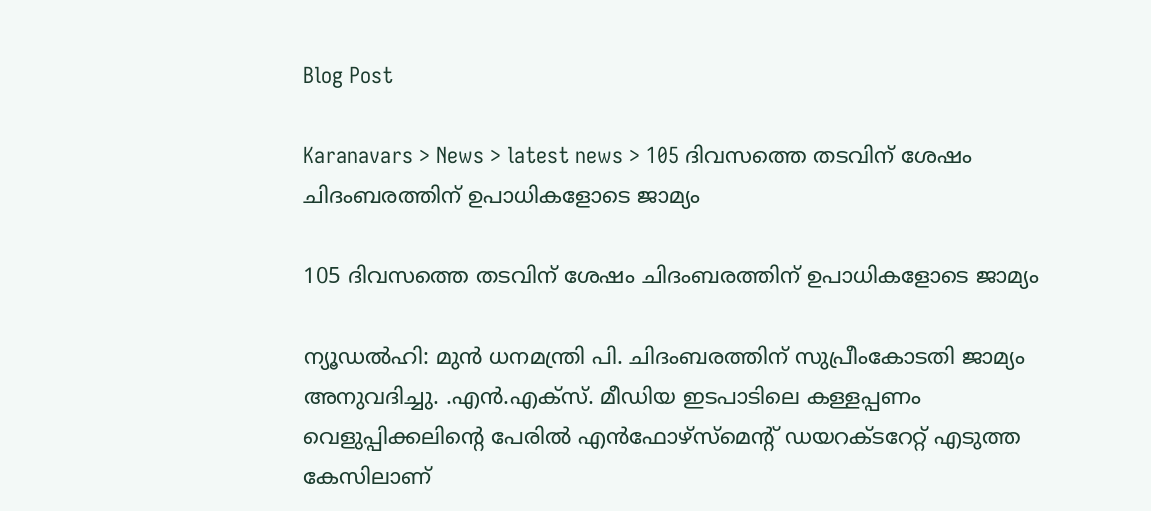Blog Post

Karanavars > News > latest news > 105 ദിവസത്തെ തടവിന് ശേഷം ചിദംബരത്തിന് ഉപാധികളോടെ ജാമ്യം

105 ദിവസത്തെ തടവിന് ശേഷം ചിദംബരത്തിന് ഉപാധികളോടെ ജാമ്യം

ന്യൂഡല്‍ഹി: മുന്‍ ധനമന്ത്രി പി. ചിദംബരത്തിന് സുപ്രീംകോടതി ജാമ്യം അനുവദിച്ചു. .എന്‍.എക്സ്. മീഡിയ ഇടപാടിലെ കള്ളപ്പണം വെളുപ്പിക്കലിന്റെ പേരില്‍ എന്‍ഫോഴ്‌സ്മെന്റ് ഡയറക്ടറേറ്റ് എടുത്ത കേസിലാണ്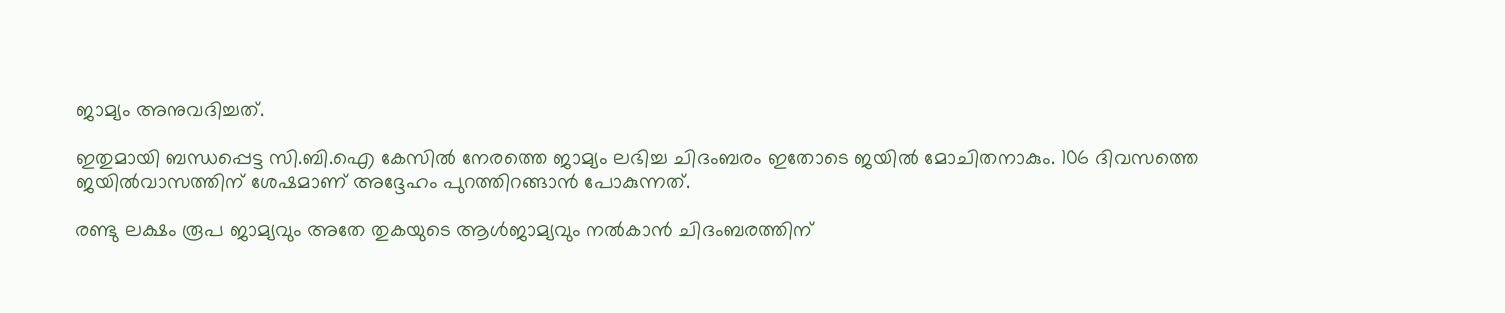ജാമ്യം അനുവദിച്ചത്.

ഇതുമായി ബന്ധപ്പെട്ട സി.ബി.ഐ കേസില്‍ നേരത്തെ ജാമ്യം ലഭിച്ച ചിദംബരം ഇതോടെ ജയില്‍ മോചിതനാകും. 106 ദിവസത്തെ ജയില്‍വാസത്തിന് ശേഷമാണ് അദ്ദേഹം പുറത്തിറങ്ങാന്‍ പോകുന്നത്.

രണ്ടു ലക്ഷം രൂപ ജാമ്യവും അതേ തുകയുടെ ആള്‍ജാമ്യവും നല്‍കാന്‍ ചിദംബരത്തിന്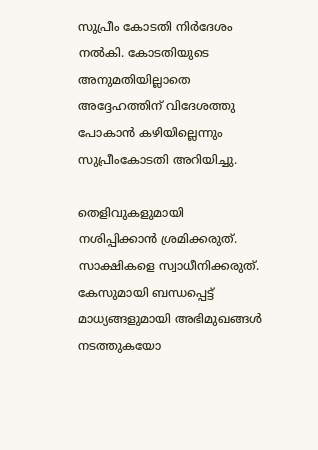സുപ്രീം കോടതി നിര്‍ദേശം നല്‍കി. കോടതിയുടെ അനുമതിയില്ലാതെ അദ്ദേഹത്തിന് വിദേശത്തു പോകാന്‍ കഴിയില്ലെന്നും സുപ്രീംകോടതി അറിയിച്ചു.

തെളിവുകളുമായി നശിപ്പിക്കാന്‍ ശ്രമിക്കരുത്. സാക്ഷികളെ സ്വാധീനിക്കരുത്. കേസുമായി ബന്ധപ്പെട്ട് മാധ്യങ്ങളുമായി അഭിമുഖങ്ങള്‍ നടത്തുകയോ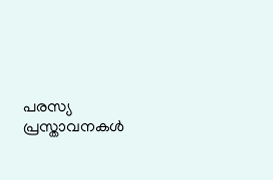പരസ്യ പ്രസ്താവനകള്‍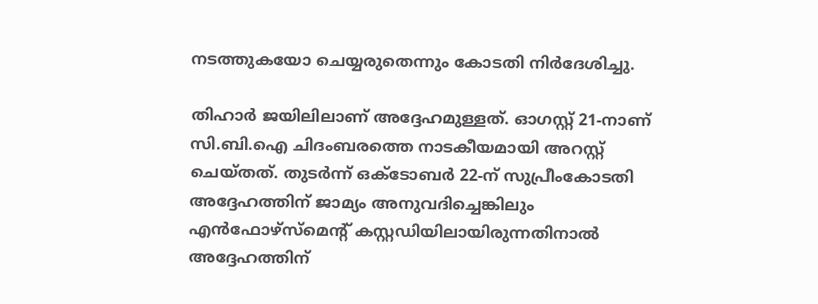നടത്തുകയോ ചെയ്യരുതെന്നും കോടതി നിര്‍ദേശിച്ചു.

തിഹാര്‍ ജയിലിലാണ് അദ്ദേഹമുള്ളത്. ഓഗസ്റ്റ് 21-നാണ് സി.ബി.ഐ ചിദംബരത്തെ നാടകീയമായി അറസ്റ്റ് ചെയ്തത്. തുടര്‍ന്ന് ഒക്ടോബര്‍ 22-ന് സുപ്രീംകോടതി അദ്ദേഹത്തിന് ജാമ്യം അനുവദിച്ചെങ്കിലും എന്‍ഫോഴ്സ്മെന്റ് കസ്റ്റഡിയിലായിരുന്നതിനാല്‍ അദ്ദേഹത്തിന്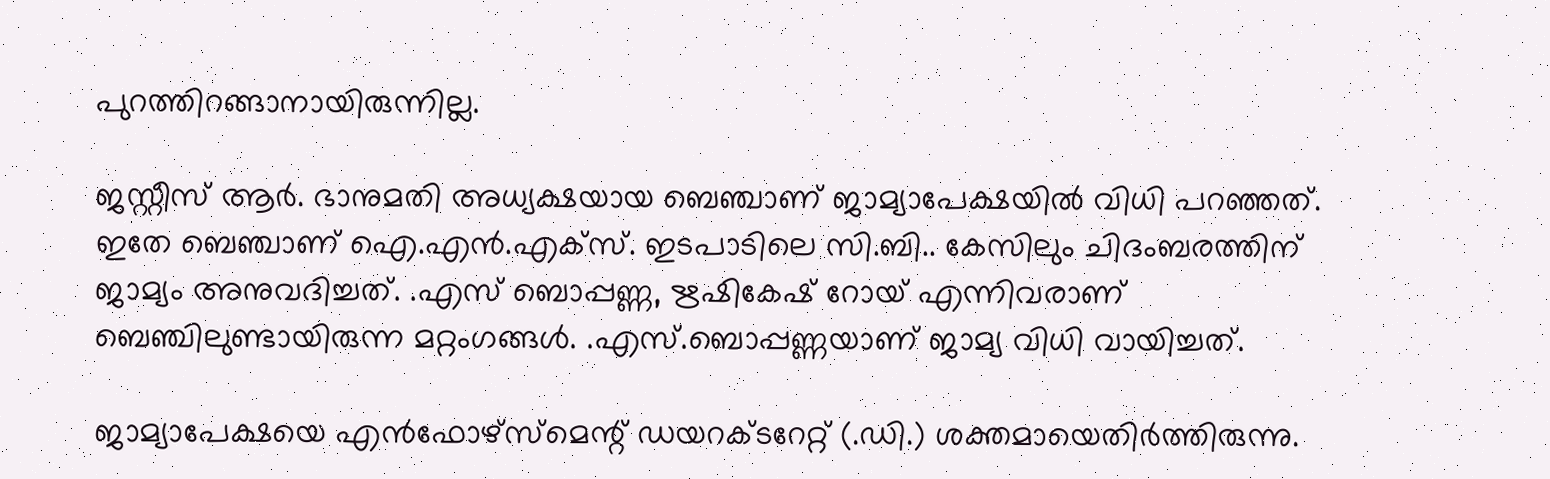പുറത്തിറങ്ങാനായിരുന്നില്ല.

ജസ്റ്റീസ് ആര്‍. ഭാനുമതി അധ്യക്ഷയായ ബെഞ്ചാണ് ജാമ്യാപേക്ഷയില്‍ വിധി പറഞ്ഞത്. ഇതേ ബെഞ്ചാണ് ഐ.എന്‍.എക്സ്. ഇടപാടിലെ സി.ബി.. കേസിലും ചിദംബരത്തിന് ജാമ്യം അനുവദിച്ചത്. .എസ് ബൊപ്പണ്ണ, ഋഷികേഷ് റോയ് എന്നിവരാണ് ബെഞ്ചിലുണ്ടായിരുന്ന മറ്റംഗങ്ങള്‍. .എസ്.ബൊപ്പണ്ണയാണ് ജാമ്യ വിധി വായിച്ചത്.

ജാമ്യാപേക്ഷയെ എന്‍ഫോഴ്‌സ്‌മെന്റ് ഡയറക്ടറേറ്റ് (.ഡി.) ശക്തമായെതിര്‍ത്തിരുന്നു.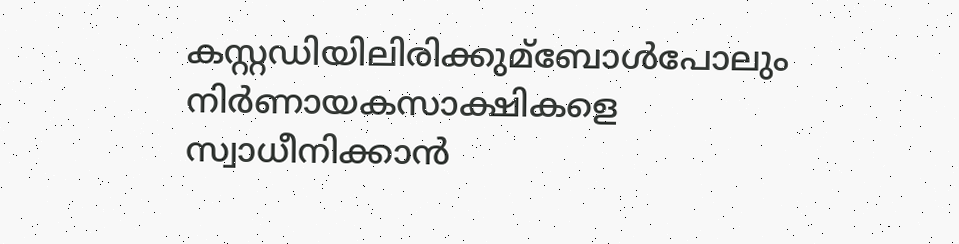കസ്റ്റഡിയിലിരിക്കുമ്ബോള്‍പോലും നിര്‍ണായകസാക്ഷികളെ സ്വാധീനിക്കാന്‍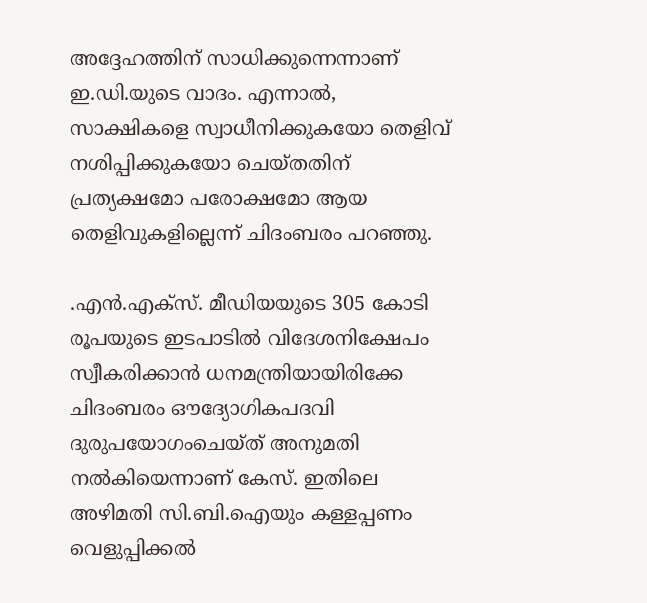അദ്ദേഹത്തിന് സാധിക്കുന്നെന്നാണ് ഇ.ഡി.യുടെ വാദം. എന്നാല്‍, സാക്ഷികളെ സ്വാധീനിക്കുകയോ തെളിവ് നശിപ്പിക്കുകയോ ചെയ്തതിന് പ്രത്യക്ഷമോ പരോക്ഷമോ ആയ തെളിവുകളില്ലെന്ന് ചിദംബരം പറഞ്ഞു.

.എന്‍.എക്സ്. മീഡിയയുടെ 305 കോടി രൂപയുടെ ഇടപാടില്‍ വിദേശനിക്ഷേപം സ്വീകരിക്കാന്‍ ധനമന്ത്രിയായിരിക്കേ ചിദംബരം ഔദ്യോഗികപദവി ദുരുപയോഗംചെയ്ത് അനുമതി നല്‍കിയെന്നാണ് കേസ്. ഇതിലെ അഴിമതി സി.ബി.ഐയും കള്ളപ്പണം വെളുപ്പിക്കല്‍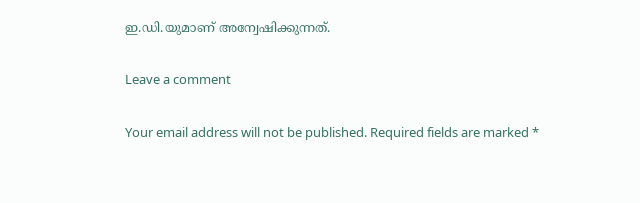ഇ.ഡി.യുമാണ് അന്വേഷിക്കുന്നത്.

Leave a comment

Your email address will not be published. Required fields are marked *